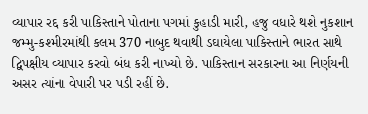વ્યાપાર રદ્દ કરી પાકિસ્તાને પોતાના પગમાં કુહાડી મારી, હજુ વધારે થશે નુકશાન
જમ્મુ-કશ્મીરમાંથી કલમ 370 નાબુદ થવાથી ડઘાયેલા પાકિસ્તાને ભારત સાથે દ્વિપક્ષીય વ્યાપાર કરવો બંધ કરી નાખ્યો છે. પાકિસ્તાન સરકારના આ નિર્ણયની અસર ત્યાંના વેપારી પર પડી રહીં છે.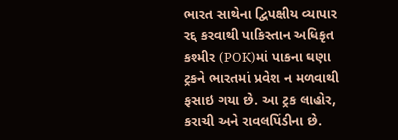ભારત સાથેના દ્વિપક્ષીય વ્યાપાર રદ્દ કરવાથી પાકિસ્તાન અધિકૃત કશ્મીર (POK)માં પાકના ઘણા ટ્રકને ભારતમાં પ્રવેશ ન મળવાથી ફસાઇ ગયા છે. આ ટ્રક લાહોર, કરાચી અને રાવલપિંડીના છે.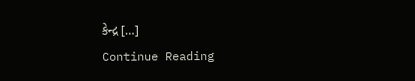કેન્દ્ર […]
Continue Reading